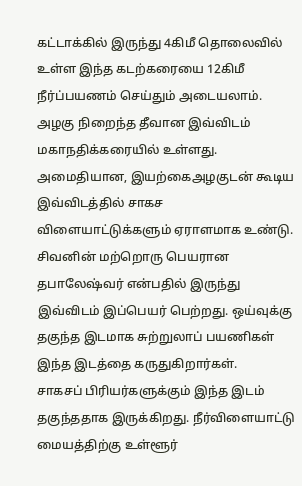கட்டாக்கில் இருந்து 4கிமீ தொலைவில் உள்ள இந்த கடற்கரையை 12கிமீ நீர்ப்பயணம் செய்தும் அடையலாம். அழகு நிறைந்த தீவான இவ்விடம் மகாநதிக்கரையில் உள்ளது. அமைதியான, இயற்கைஅழகுடன் கூடிய இவ்விடத்தில் சாகச விளையாட்டுக்களும் ஏராளமாக உண்டு.
சிவனின் மற்றொரு பெயரான தபாலேஷ்வர் என்பதில் இருந்து இவ்விடம் இப்பெயர் பெற்றது. ஒய்வுக்கு தகுந்த இடமாக சுற்றுலாப் பயணிகள் இந்த இடத்தை கருதுகிறார்கள்.
சாகசப் பிரியர்களுக்கும் இந்த இடம் தகுந்ததாக இருக்கிறது. நீர்விளையாட்டு மையத்திற்கு உள்ளூர்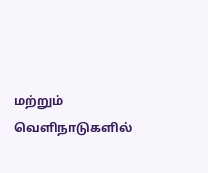மற்றும் வெளிநாடுகளில்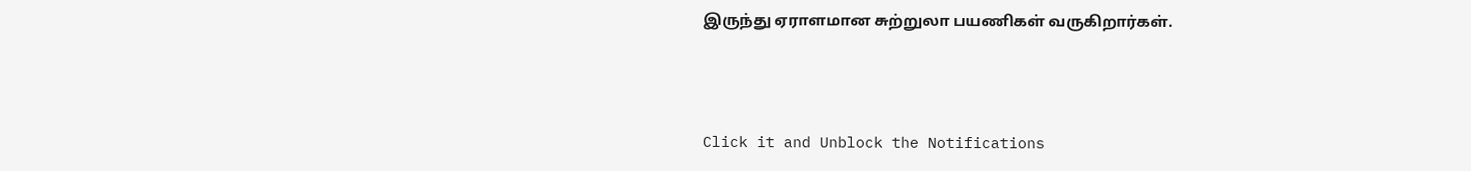இருந்து ஏராளமான சுற்றுலா பயணிகள் வருகிறார்கள்.



Click it and Unblock the Notifications